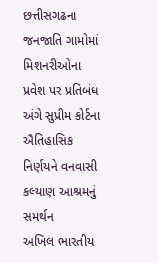છત્તીસગઢના જનજાતિ ગામોમાં મિશનરીઓના પ્રવેશ પર પ્રતિબંધ અંગે સુપ્રીમ કોર્ટના ઐતિહાસિક નિર્ણયને વનવાસી કલ્યાણ આશ્રમનું સમર્થન
અખિલ ભારતીય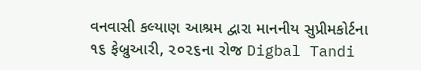વનવાસી કલ્યાણ આશ્રમ દ્વારા માનનીય સુપ્રીમકોર્ટના ૧૬ ફેબ્રુઆરી, ૨૦૨૬ના રોજ Digbal Tandi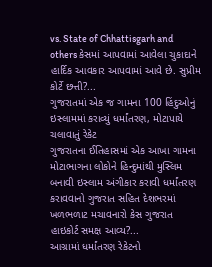vs. State of Chhattisgarh and others કેસમાં આપવામાં આવેલા ચુકાદાને હાર્દિક આવકાર આપવામાં આવે છે. સુપ્રીમ કોર્ટે છત્તી?...
ગુજરાતમાં એક જ ગામના 100 હિંદુઓનું ઇસ્લામમાં કરાવ્યું ધર્માંતરણ, મોટાપાયે ચલાવાતું રેકેટ
ગુજરાતના ઈતિહાસમાં એક આખા ગામના મોટાભાગના લોકોને હિન્દુમાંથી મુસ્લિમ બનાવી ઇસ્લામ અંગીકાર કરાવી ધર્માંતરણ કરાવવાનો ગુજરાત સહિત દેશભરમાં ખળભળાટ મચાવનારો કેસ ગુજરાત હાઇકોર્ટ સમક્ષ આવ્ય?...
આગ્રામાં ધર્માંતરણ રેકેટનો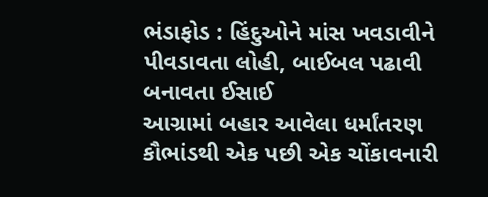ભંડાફોડ : હિંદુઓને માંસ ખવડાવીને પીવડાવતા લોહી, બાઈબલ પઢાવી બનાવતા ઈસાઈ
આગ્રામાં બહાર આવેલા ધર્માંતરણ કૌભાંડથી એક પછી એક ચોંકાવનારી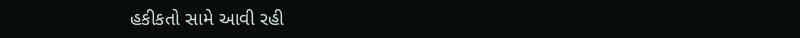હકીકતો સામે આવી રહી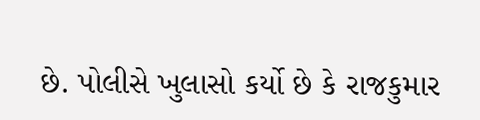છે. પોલીસે ખુલાસો કર્યો છે કે રાજકુમાર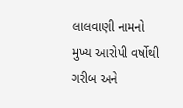લાલવાણી નામનો મુખ્ય આરોપી વર્ષોથી ગરીબ અને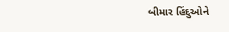બીમાર હિંદુઓને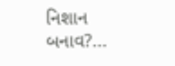નિશાન બનાવ?...